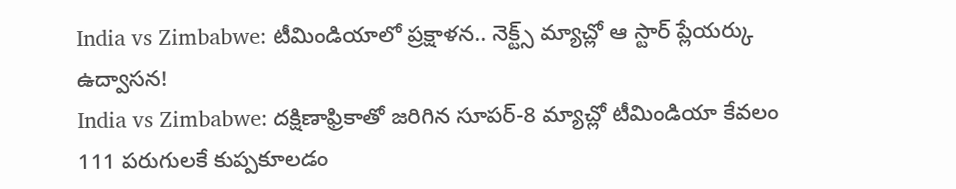India vs Zimbabwe: టీమిండియాలో ప్రక్షాళన.. నెక్ట్స్ మ్యాచ్లో ఆ స్టార్ ప్లేయర్కు ఉద్వాసన!
India vs Zimbabwe: దక్షిణాఫ్రికాతో జరిగిన సూపర్-8 మ్యాచ్లో టీమిండియా కేవలం 111 పరుగులకే కుప్పకూలడం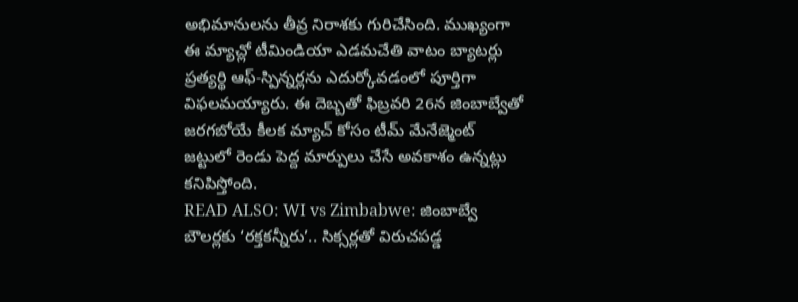అభిమానులను తీవ్ర నిరాశకు గురిచేసింది. ముఖ్యంగా ఈ మ్యాచ్లో టీమిండియా ఎడమచేతి వాటం బ్యాటర్లు ప్రత్యర్థి ఆఫ్-స్పిన్నర్లను ఎదుర్కోవడంలో పూర్తిగా విఫలమయ్యారు. ఈ దెబ్బతో ఫిబ్రవరి 26న జింబాబ్వేతో జరగబోయే కీలక మ్యాచ్ కోసం టీమ్ మేనేజ్మెంట్ జట్టులో రెండు పెద్ద మార్పులు చేసే అవకాశం ఉన్నట్లు కనిపిస్తోంది.
READ ALSO: WI vs Zimbabwe: జింబాబ్వే బౌలర్లకు ‘రక్తకన్నీరు’.. సిక్సర్లతో విరుచపడ్డ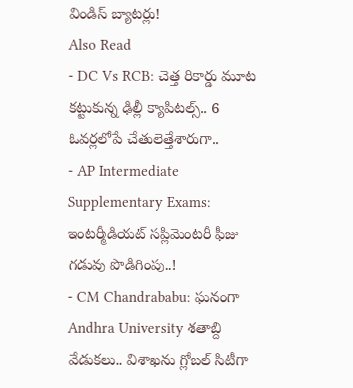విండిస్ బ్యాటర్లు!
Also Read
- DC Vs RCB: చెత్త రికార్డు మూట కట్టుకున్న ఢిల్లీ క్యాపిటల్స్.. 6 ఓవర్లలోపే చేతులెత్తేశారుగా..
- AP Intermediate Supplementary Exams: ఇంటర్మీడియట్ సప్లిమెంటరీ ఫీజు గడువు పొడిగింపు..!
- CM Chandrababu: ఘనంగా Andhra University శతాబ్ది వేడుకలు.. విశాఖను గ్లోబల్ సిటీగా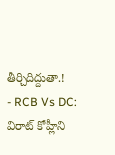తీర్చిదిద్దుతా.!
- RCB Vs DC: విరాట్ కోహ్లీని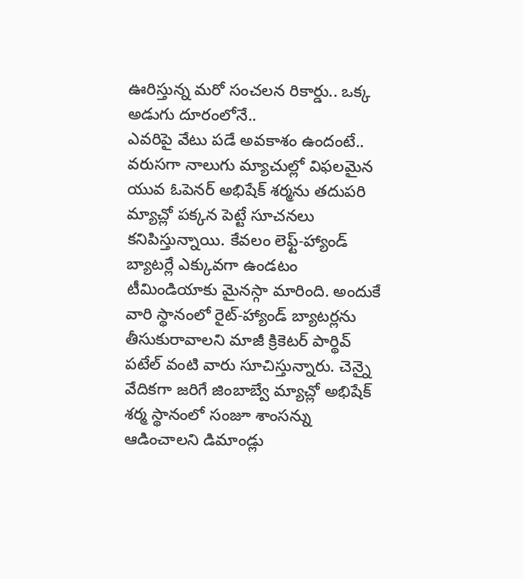ఊరిస్తున్న మరో సంచలన రికార్డు.. ఒక్క అడుగు దూరంలోనే..
ఎవరిపై వేటు పడే అవకాశం ఉందంటే..
వరుసగా నాలుగు మ్యాచుల్లో విఫలమైన యువ ఓపెనర్ అభిషేక్ శర్మను తదుపరి మ్యాచ్లో పక్కన పెట్టే సూచనలు కనిపిస్తున్నాయి. కేవలం లెఫ్ట్-హ్యాండ్ బ్యాటర్లే ఎక్కువగా ఉండటం టీమిండియాకు మైనస్గా మారింది. అందుకే వారి స్థానంలో రైట్-హ్యాండ్ బ్యాటర్లను తీసుకురావాలని మాజీ క్రికెటర్ పార్థివ్ పటేల్ వంటి వారు సూచిస్తున్నారు. చెన్నై వేదికగా జరిగే జింబాబ్వే మ్యాచ్లో అభిషేక్ శర్మ స్థానంలో సంజూ శాంసన్ను ఆడించాలని డిమాండ్లు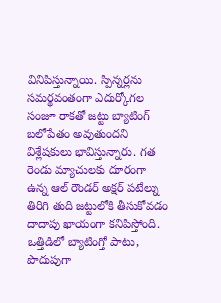వినిపిస్తున్నాయి. స్పిన్నర్లను సమర్థవంతంగా ఎదుర్కోగల సంజూ రాకతో జట్టు బ్యాటింగ్ బలోపేతం అవుతుందని విశ్లేషకులు భావిస్తున్నారు. గత రెండు మ్యాచులకు దూరంగా ఉన్న ఆల్ రౌండర్ అక్షర్ పటేల్ను తిరిగి తుది జట్టులోకి తీసుకోవడం దాదాపు ఖాయంగా కనిపిస్తోంది. ఒత్తిడిలో బ్యాటింగ్తో పాటు, పొదుపుగా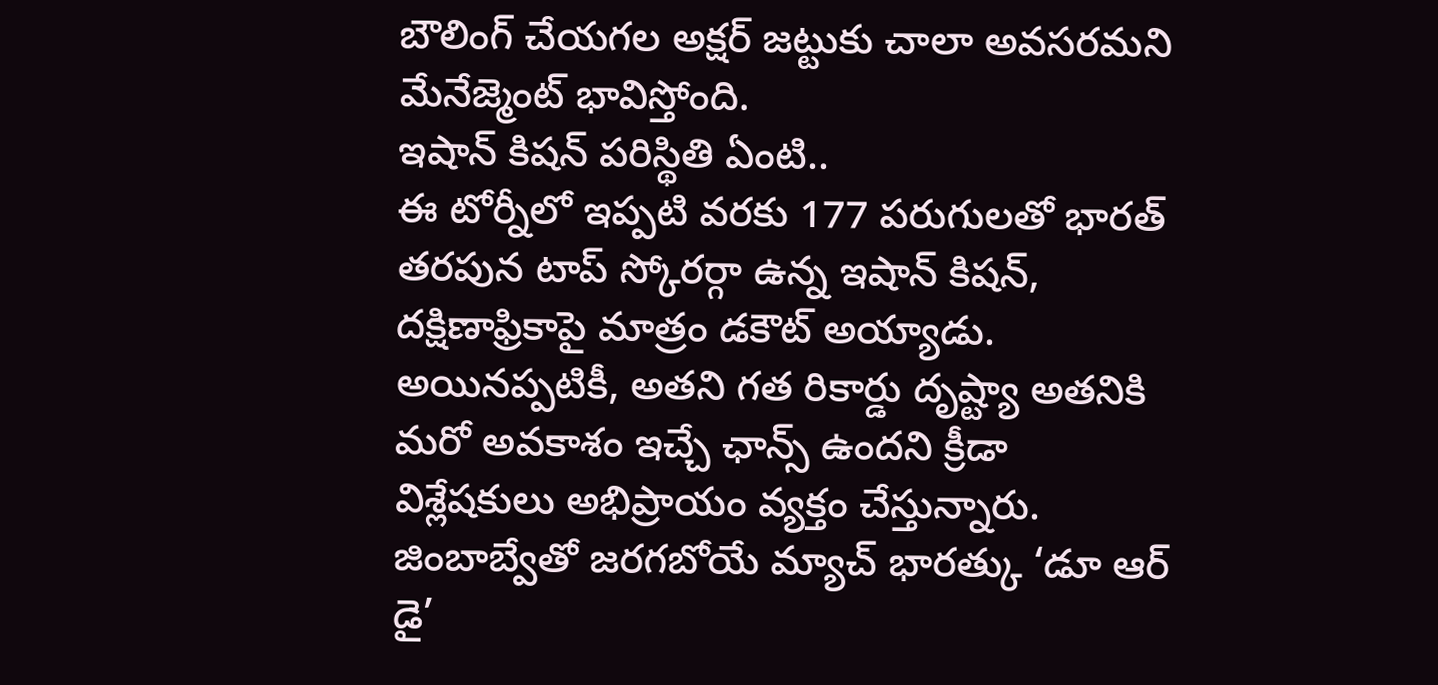బౌలింగ్ చేయగల అక్షర్ జట్టుకు చాలా అవసరమని మేనేజ్మెంట్ భావిస్తోంది.
ఇషాన్ కిషన్ పరిస్థితి ఏంటి..
ఈ టోర్నీలో ఇప్పటి వరకు 177 పరుగులతో భారత్ తరపున టాప్ స్కోరర్గా ఉన్న ఇషాన్ కిషన్, దక్షిణాఫ్రికాపై మాత్రం డకౌట్ అయ్యాడు. అయినప్పటికీ, అతని గత రికార్డు దృష్ట్యా అతనికి మరో అవకాశం ఇచ్చే ఛాన్స్ ఉందని క్రీడా విశ్లేషకులు అభిప్రాయం వ్యక్తం చేస్తున్నారు. జింబాబ్వేతో జరగబోయే మ్యాచ్ భారత్కు ‘డూ ఆర్ డై’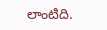లాంటిది.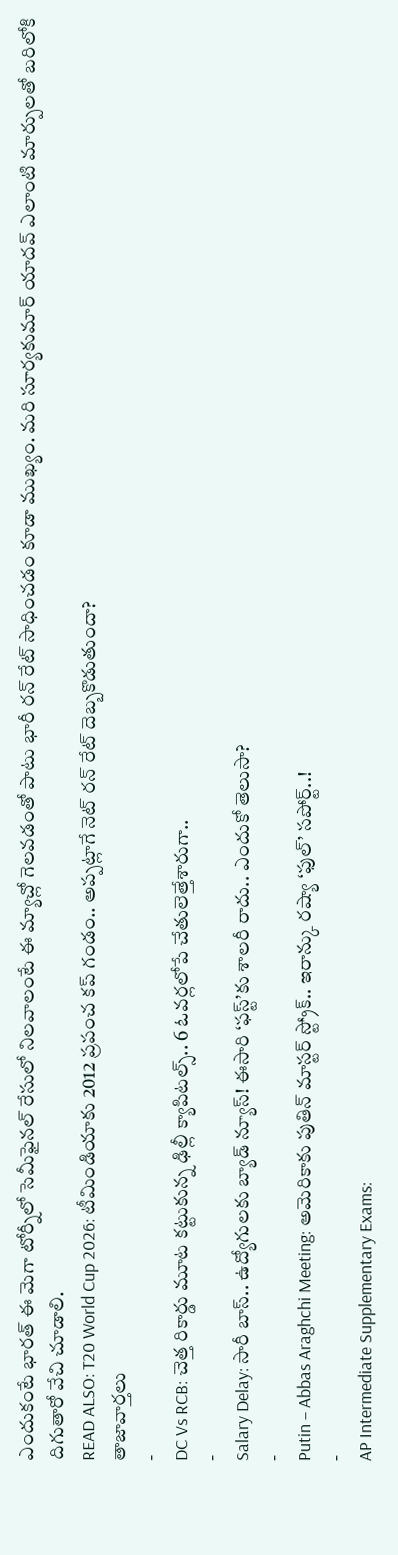ఎందుకంటే భారత్ ఈ మెగా టోర్నీలో సెమీఫైనల్ రేసులో నిలవాలంటే ఈ మ్యాచ్లో గెలవడంతో పాటు భారీ రన్ రేట్ సాధించడం కూడా ముఖ్యం. మరి సూర్యకుమార్ యాదవ్ ఎలాంటి మార్పులతో బరిలోకి దిగుతారో వేచి చూడాలి.
READ ALSO: T20 World Cup 2026: టీమిండియాకు 2012 ప్రపంచ కప్ గండం.. అప్పట్లాగే నెట్ రన్ రేట్ దెబ్బకొడుతుందా?
తాజావార్తలు
-
DC Vs RCB: చెత్త రికార్డు మూట కట్టుకున్న ఢిల్లీ క్యాపిటల్స్.. 6 ఓవర్లలోపే చేతులెత్తేశారుగా..
-
Salary Delay: సారీ బాస్.. ఉద్యోగులకు బ్యాడ్ న్యూస్! ఈసారి ‘ఫస్ట్’కు శాలరీ రాదు.. ఎందుకో తెలుసా?
-
Putin – Abbas Araghchi Meeting: అమెరికాకు పుతిన్ మాస్టర్ స్ట్రోక్.. ఇరాన్కు రష్యా ‘ఫుల్’ సపోర్ట్..!
-
AP Intermediate Supplementary Exams: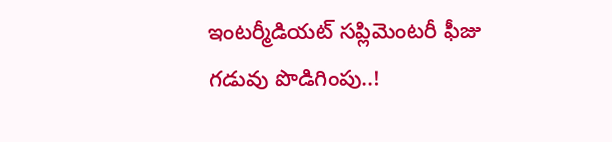ఇంటర్మీడియట్ సప్లిమెంటరీ ఫీజు గడువు పొడిగింపు..!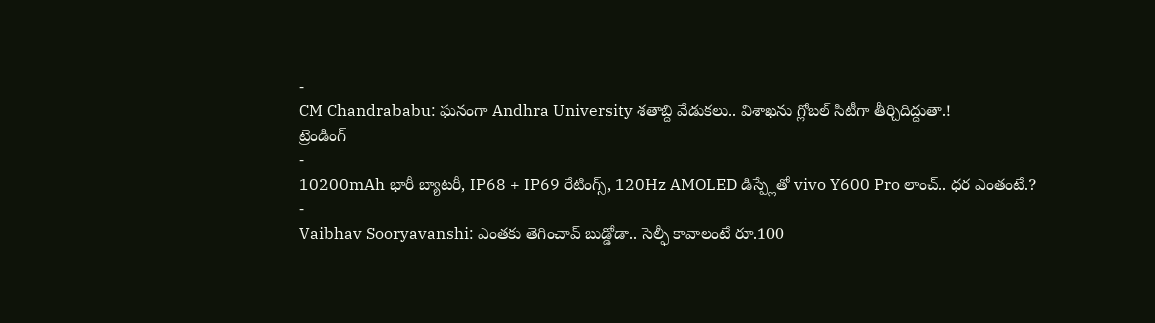-
CM Chandrababu: ఘనంగా Andhra University శతాబ్ది వేడుకలు.. విశాఖను గ్లోబల్ సిటీగా తీర్చిదిద్దుతా.!
ట్రెండింగ్
-
10200mAh భారీ బ్యాటరీ, IP68 + IP69 రేటింగ్స్, 120Hz AMOLED డిస్ప్లేతో vivo Y600 Pro లాంచ్.. ధర ఎంతంటే.?
-
Vaibhav Sooryavanshi: ఎంతకు తెగించావ్ బుడ్డోడా.. సెల్ఫీ కావాలంటే రూ.100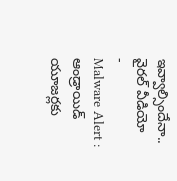ఇవ్వాల్సిందేనా.. వైరల్ వీడియో
-
Malware Alert : ఆండ్రాయిడ్ యూజర్లకు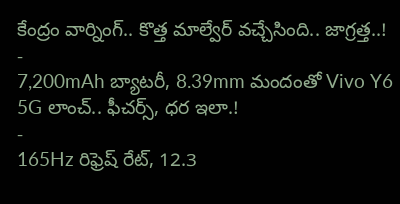కేంద్రం వార్నింగ్.. కొత్త మాల్వేర్ వచ్చేసింది.. జాగ్రత్త..!
-
7,200mAh బ్యాటరీ, 8.39mm మందంతో Vivo Y6 5G లాంచ్.. ఫీచర్స్, ధర ఇలా.!
-
165Hz రిఫ్రెష్ రేట్, 12.3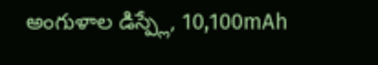అంగుళాల డిస్ప్లే, 10,100mAh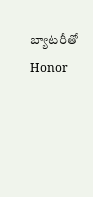బ్యాటరీతో Honor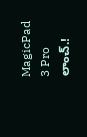MagicPad 3 Pro లాంచ్.!